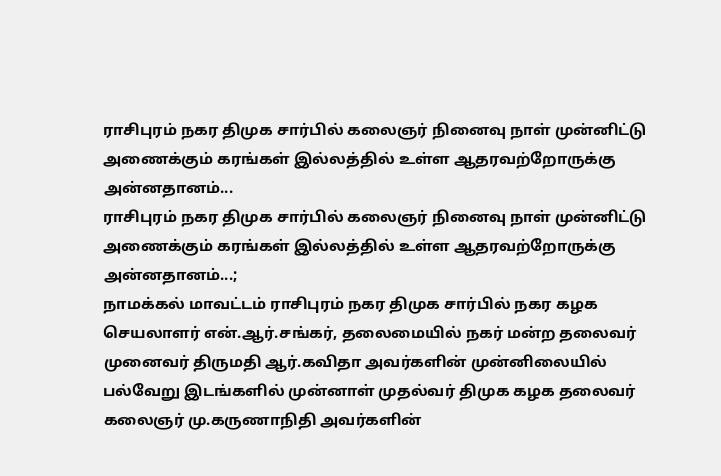ராசிபுரம் நகர திமுக சார்பில் கலைஞர் நினைவு நாள் முன்னிட்டு அணைக்கும் கரங்கள் இல்லத்தில் உள்ள ஆதரவற்றோருக்கு அன்னதானம்...
ராசிபுரம் நகர திமுக சார்பில் கலைஞர் நினைவு நாள் முன்னிட்டு அணைக்கும் கரங்கள் இல்லத்தில் உள்ள ஆதரவற்றோருக்கு அன்னதானம்...;
நாமக்கல் மாவட்டம் ராசிபுரம் நகர திமுக சார்பில் நகர கழக செயலாளர் என்.ஆர்.சங்கர், தலைமையில் நகர் மன்ற தலைவர் முனைவர் திருமதி ஆர்.கவிதா அவர்களின் முன்னிலையில் பல்வேறு இடங்களில் முன்னாள் முதல்வர் திமுக கழக தலைவர் கலைஞர் மு.கருணாநிதி அவர்களின்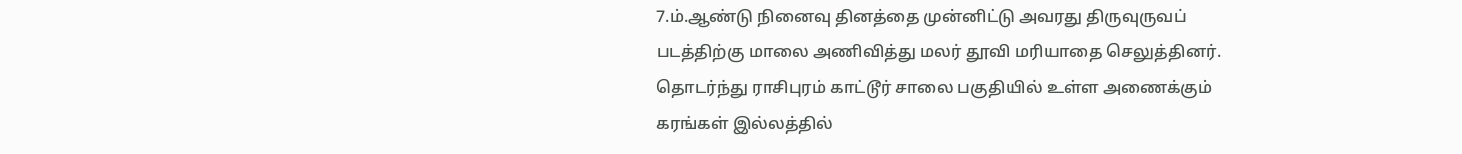7.ம்.ஆண்டு நினைவு தினத்தை முன்னிட்டு அவரது திருவுருவப் படத்திற்கு மாலை அணிவித்து மலர் தூவி மரியாதை செலுத்தினர். தொடர்ந்து ராசிபுரம் காட்டூர் சாலை பகுதியில் உள்ள அணைக்கும் கரங்கள் இல்லத்தில்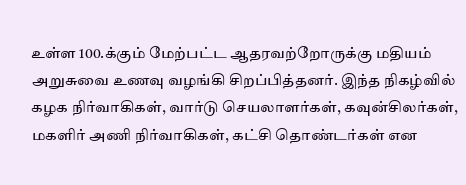உள்ள 100.க்கும் மேற்பட்ட ஆதரவற்றோருக்கு மதியம் அறுசுவை உணவு வழங்கி சிறப்பித்தனர். இந்த நிகழ்வில் கழக நிர்வாகிகள், வார்டு செயலாளர்கள், கவுன்சிலர்கள், மகளிர் அணி நிர்வாகிகள், கட்சி தொண்டர்கள் என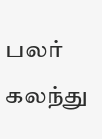பலர் கலந்து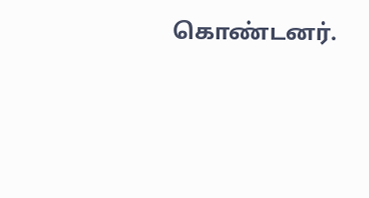கொண்டனர்.